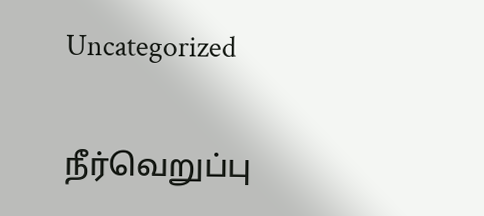Uncategorized

நீர்வெறுப்பு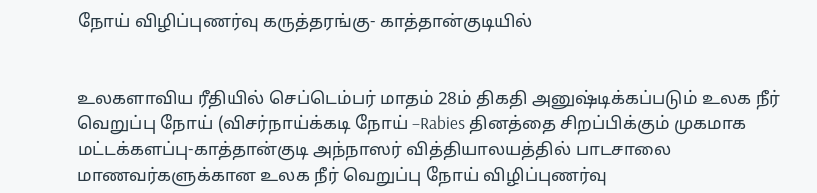நோய் விழிப்புணர்வு கருத்தரங்கு- காத்தான்குடியில்


உலகளாவிய ரீதியில் செப்டெம்பர் மாதம் 28ம் திகதி அனுஷ்டிக்கப்படும் உலக நீர் வெறுப்பு நோய் (விசர்நாய்க்கடி நோய் –Rabies தினத்தை சிறப்பிக்கும் முகமாக மட்டக்களப்பு-காத்தான்குடி அந்நாஸர் வித்தியாலயத்தில் பாடசாலை மாணவர்களுக்கான உலக நீர் வெறுப்பு நோய் விழிப்புணர்வு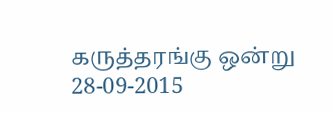கருத்தரங்கு ஒன்று 28-09-2015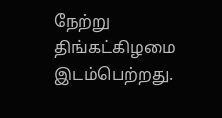நேற்று திங்கட்கிழமை இடம்பெற்றது.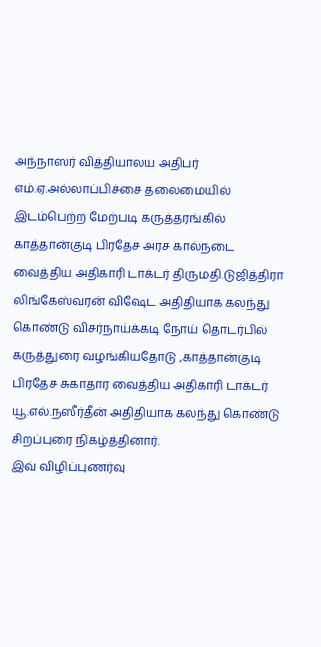அந்நாஸர் வித்தியாலய அதிபர் எம்.ஏ.அல்லாப்பிச்சை தலைமையில் இடம்பெற்ற மேற்படி கருத்தரங்கில் காத்தான்குடி பிரதேச அரச கால்நடை வைத்திய அதிகாரி டாக்டர் திருமதி.டுஜித்திரா லிங்கேஸ்வரன் விஷேட அதிதியாக கலந்து கொண்டு விசர்நாய்க்கடி நோய் தொடர்பில் கருத்துரை வழங்கியதோடு ,காத்தான்குடி பிரதேச சுகாதார வைத்திய அதிகாரி டாக்டர் யூ.எல்.நஸீர்தீன் அதிதியாக கலந்து கொண்டு சிறப்புரை நிகழ்த்தினார்.
இவ் விழிப்புணர்வு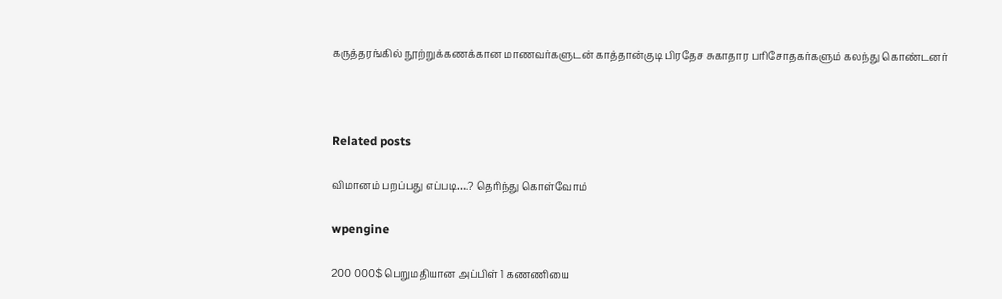கருத்தரங்கில் நூற்றுக்கணக்கான மாணவர்களுடன் காத்தான்குடி பிரதேச சுகாதார பரிசோதகர்களும் கலந்து கொண்டனர்



Related posts

விமானம் பறப்பது எப்படி….? தெரிந்து கொள்வோம்

wpengine

200 000$ பெறுமதியான அப்பிள் 1 கணணியை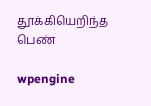தூக்கியெறிந்த பெண்

wpengine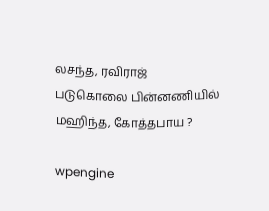லசந்த, ரவிராஜ் படுகொலை பின்னணியில் மஹிந்த, கோத்தபாய ?

wpengine